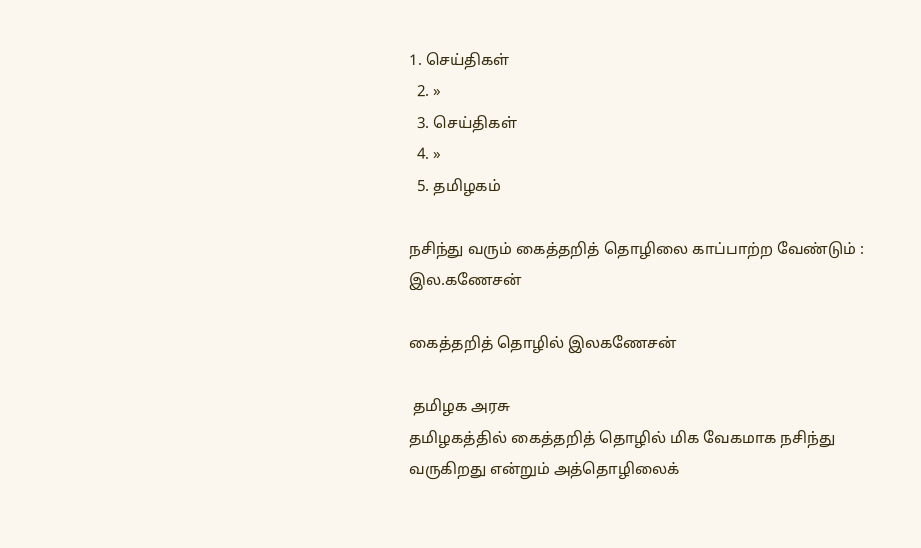1. செய்திகள்
  2. »
  3. செய்திகள்
  4. »
  5. த‌மிழக‌ம்

ந‌சி‌ந்து வரு‌ம் கை‌த்த‌றி‌த் தொ‌ழி‌லை கா‌ப்பா‌ற்ற வே‌ண்டு‌ம் : இல.கணே‌ச‌ன்

கைத்தறித் தொழில் இலகணேசன்

 தமிழக அரசு
தமிழகத்தில் கைத்தறித் தொழில் மிக வேகமாக நசிந்து வருகிறது எ‌ன்று‌ம் அத்தொழிலைக்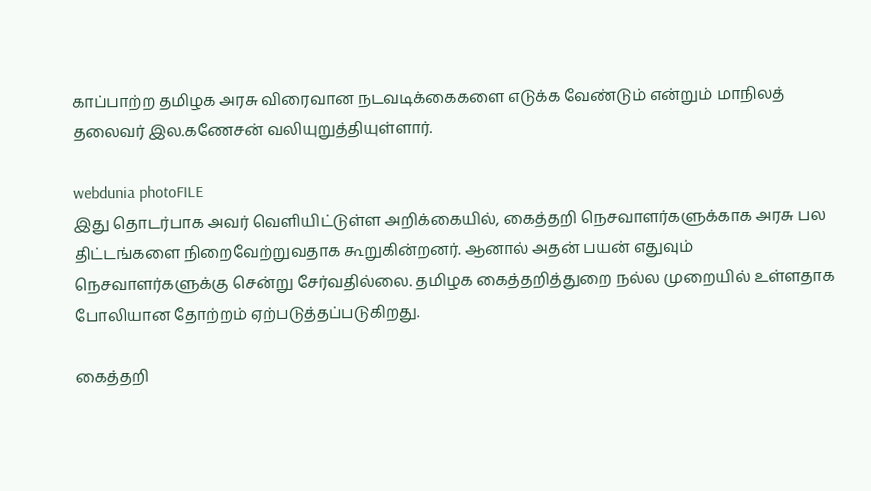காப்பாற்ற த‌மிழக அரசு விரைவான நடவடிக்கைகளை எடுக்க வேண்டும் எ‌ன்று‌ம் மாநிலத் தலைவர் இல.கணேசன் வலியுறுத்தியுள்ளார்.

webdunia photoFILE
இது தொட‌ர்பாக அவர் வெ‌ளி‌யி‌ட்டு‌ள்ள அ‌றி‌க்கை‌யி‌ல், கைத்தறி நெசவாளர்களுக்காக அரசு பல திட்டங்களை நிறைவேற்றுவதாக கூறுகின்றனர். ஆனால் அதன் பயன் எதுவும் நெசவாளர்களுக்கு சென்று சேர்வதில்லை. தமிழக கைத்தறித்துறை நல்ல முறையில் உள்ளதாக போலியான தோற்றம் ஏற்படுத்தப்படுகிறது.

கைத்தறி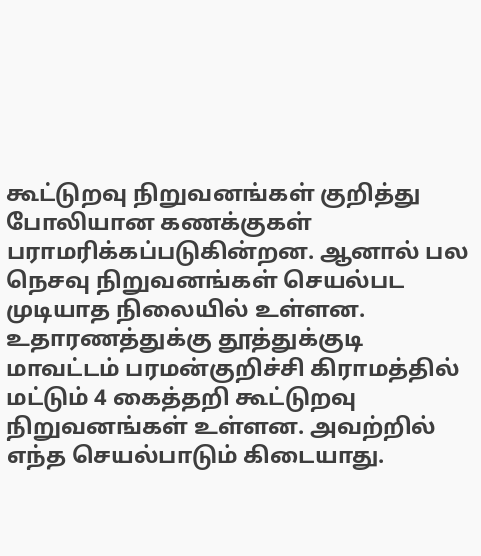கூட்டுறவு நிறுவனங்கள் குறித்து போலியான கணக்குகள் பராமரிக்கப்படுகின்றன. ஆனால் பல நெசவு நிறுவனங்கள் செயல்பட முடியாத நிலையில் உள்ளன. உதாரணத்துக்கு தூத்துக்குடி மாவட்டம் பரமன்குறிச்சி கிராமத்தில் மட்டும் 4 கைத்தறி கூட்டுறவு நிறுவனங்கள் உள்ளன. அவற்றில் எந்த செயல்பாடும் கிடையாது.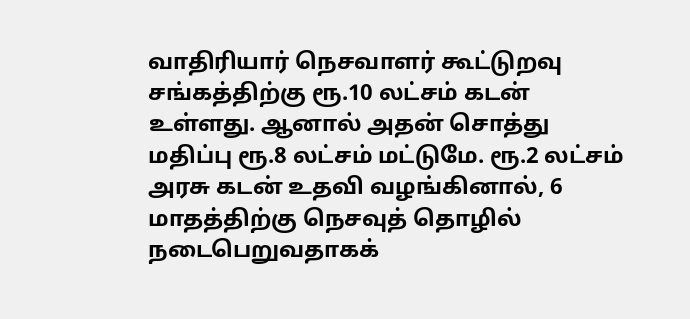வாதிரியார் நெசவாளர் கூட்டுறவு சங்கத்திற்கு ரூ.10 லட்சம் கடன் உள்ளது. ஆனால் அதன் சொத்து மதிப்பு ரூ.8 லட்சம் மட்டுமே. ரூ.2 லட்சம் அரசு கடன் உதவி வழங்கினால், 6 மாதத்திற்கு நெசவுத் தொழில் நடைபெறுவதாகக்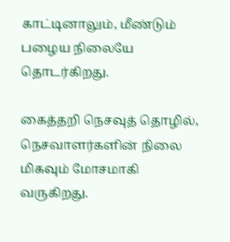காட்டினாலும், மீண்டும் பழைய நிலையே தொடர்கிறது.

கைத்தறி நெசவுத் தொழில், நெசவாளர்களின் நிலை மிகவும் மோசமாகி வருகிறது.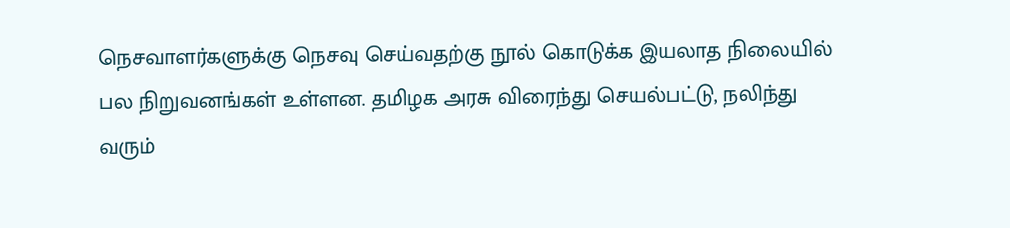நெசவாளர்களுக்கு நெசவு செய்வதற்கு நூல் கொடுக்க இயலாத நிலையில் பல நிறுவனங்கள் உள்ளன. தமிழக அரசு விரைந்து செயல்பட்டு, நலிந்து வரும்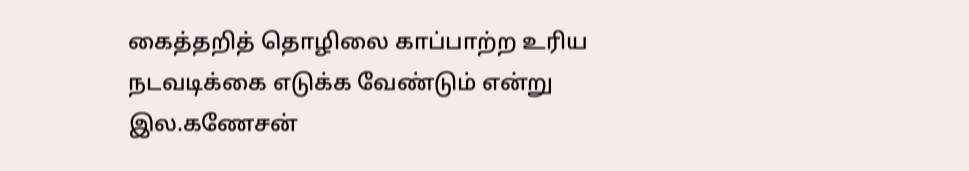கைத்தறித் தொழிலை காப்பாற்ற உரிய நடவடிக்கை எடுக்க வேண்டும் எ‌ன்று இல.கணேசன்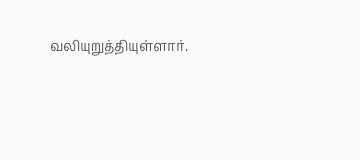வலியுறுத்தியுள்ளார்.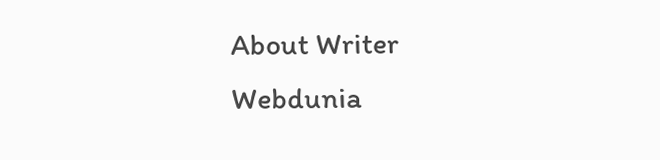About Writer
Webdunia